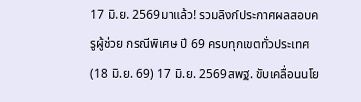17 มิ.ย. 2569มาแล้ว! รวมลิงก์ประกาศผลสอบครูผู้ช่วย กรณีพิเศษ ปี 69 ครบทุกเขตทั่วประเทศ (18 มิ.ย. 69) 17 มิ.ย. 2569สพฐ. ขับเคลื่อนนโย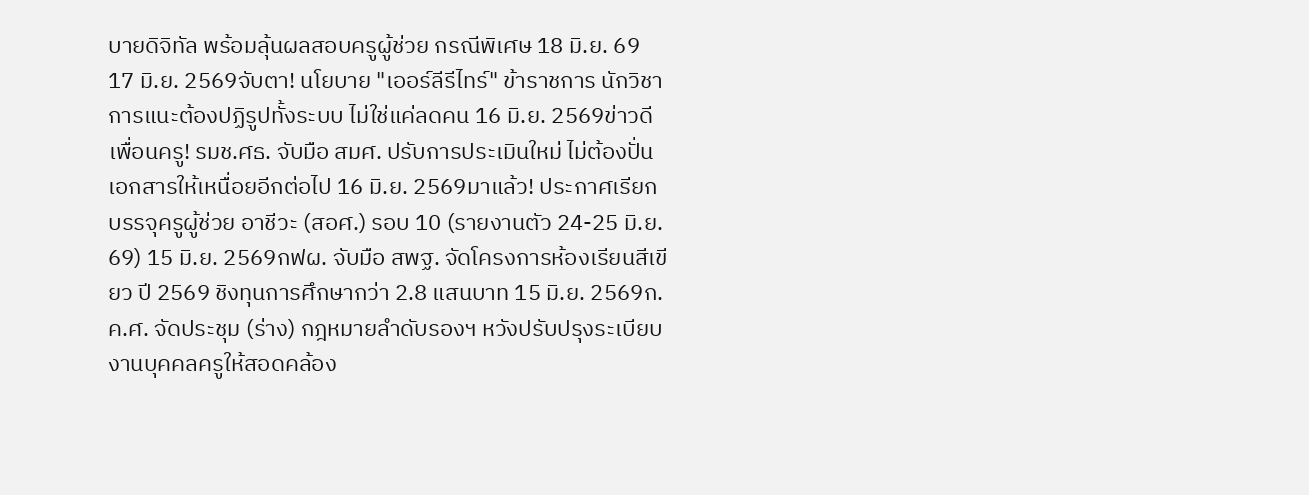บายดิจิทัล พร้อมลุ้นผลสอบครูผู้ช่วย กรณีพิเศษ 18 มิ.ย. 69 17 มิ.ย. 2569จับตา! นโยบาย "เออร์ลีรีไทร์" ข้าราชการ นักวิชาการแนะต้องปฏิรูปทั้งระบบ ไม่ใช่แค่ลดคน 16 มิ.ย. 2569ข่าวดีเพื่อนครู! รมช.ศธ. จับมือ สมศ. ปรับการประเมินใหม่ ไม่ต้องปั่นเอกสารให้เหนื่อยอีกต่อไป 16 มิ.ย. 2569มาแล้ว! ประกาศเรียกบรรจุครูผู้ช่วย อาชีวะ (สอศ.) รอบ 10 (รายงานตัว 24-25 มิ.ย. 69) 15 มิ.ย. 2569กฟผ. จับมือ สพฐ. จัดโครงการห้องเรียนสีเขียว ปี 2569 ชิงทุนการศึกษากว่า 2.8 แสนบาท 15 มิ.ย. 2569ก.ค.ศ. จัดประชุม (ร่าง) กฎหมายลำดับรองฯ หวังปรับปรุงระเบียบงานบุคคลครูให้สอดคล้อง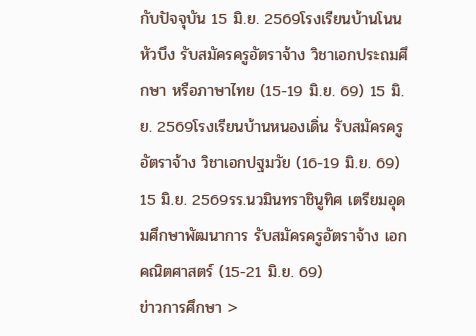กับปัจจุบัน 15 มิ.ย. 2569โรงเรียนบ้านโนนหัวบึง รับสมัครครูอัตราจ้าง วิชาเอกประถมศึกษา หรือภาษาไทย (15-19 มิ.ย. 69) 15 มิ.ย. 2569โรงเรียนบ้านหนองเดิ่น รับสมัครครูอัตราจ้าง วิชาเอกปฐมวัย (16-19 มิ.ย. 69) 15 มิ.ย. 2569รร.นวมินทราชินูทิศ เตรียมอุดมศึกษาพัฒนาการ รับสมัครครูอัตราจ้าง เอกคณิตศาสตร์ (15-21 มิ.ย. 69)
ข่าวการศึกษา >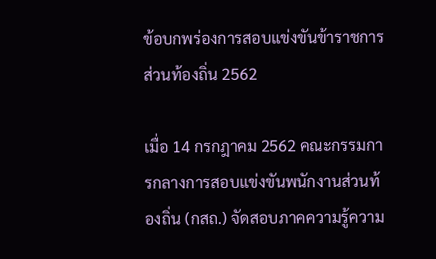ข้อบกพร่องการสอบแข่งขันข้าราชการส่วนท้องถิ่น 2562

เมื่อ 14 กรกฎาคม 2562 คณะกรรมการกลางการสอบแข่งขันพนักงานส่วนท้องถิ่น (กสถ.) จัดสอบภาคความรู้ความ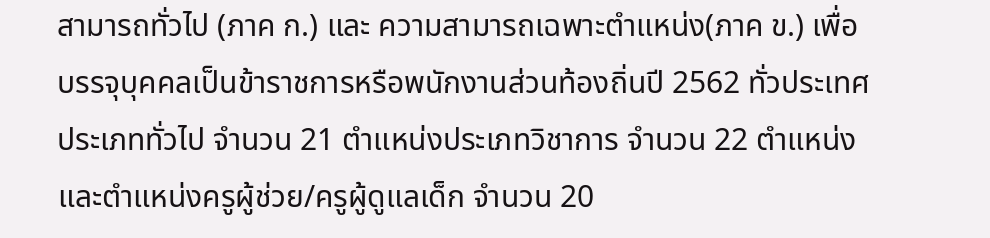สามารถทั่วไป (ภาค ก.) และ ความสามารถเฉพาะตำแหน่ง(ภาค ข.) เพื่อบรรจุบุคคลเป็นข้าราชการหรือพนักงานส่วนท้องถิ่นปี 2562 ทั่วประเทศ ประเภททั่วไป จำนวน 21 ตำแหน่งประเภทวิชาการ จำนวน 22 ตำแหน่ง และตำแหน่งครูผู้ช่วย/ครูผู้ดูแลเด็ก จำนวน 20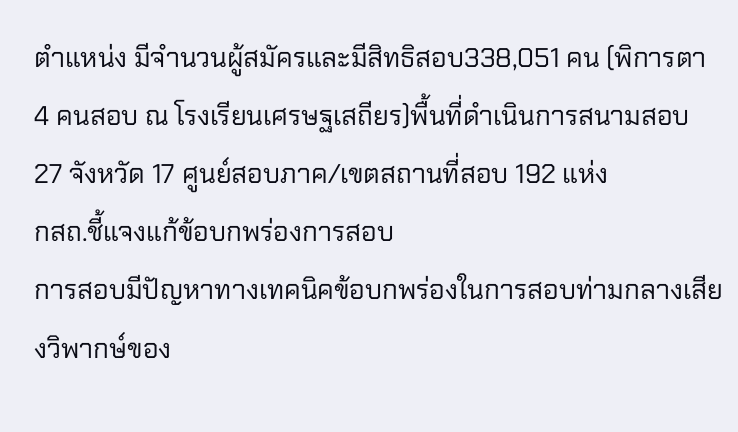ตำแหน่ง มีจำนวนผู้สมัครและมีสิทธิสอบ338,051 คน (พิการตา 4 คนสอบ ณ โรงเรียนเศรษฐเสถียร)พื้นที่ดำเนินการสนามสอบ 27 จังหวัด 17 ศูนย์สอบภาค/เขตสถานที่สอบ 192 แห่ง
กสถ.ชี้แจงแก้ข้อบกพร่องการสอบ
การสอบมีปัญหาทางเทคนิคข้อบกพร่องในการสอบท่ามกลางเสียงวิพากษ์ของ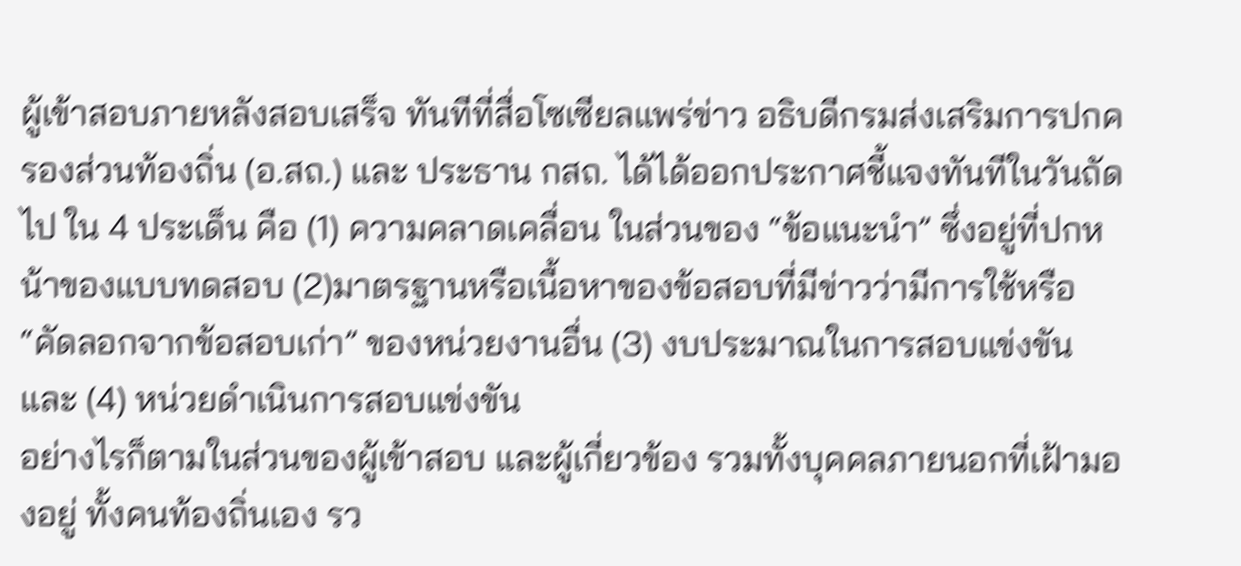ผู้เข้าสอบภายหลังสอบเสร็จ ทันทีที่สื่อโซเซียลแพร่ข่าว อธิบดีกรมส่งเสริมการปกครองส่วนท้องถิ่น (อ.สถ.) และ ประธาน กสถ. ได้ได้ออกประกาศชี้แจงทันทีในวันถัดไป ใน 4 ประเด็น คือ (1) ความคลาดเคลื่อน ในส่วนของ “ข้อแนะนำ” ซึ่งอยู่ที่ปกหน้าของแบบทดสอบ (2)มาตรฐานหรือเนื้อหาของข้อสอบที่มีข่าวว่ามีการใช้หรือ “คัดลอกจากข้อสอบเก่า” ของหน่วยงานอื่น (3) งบประมาณในการสอบแข่งขัน และ (4) หน่วยดำเนินการสอบแข่งขัน
อย่างไรก็ตามในส่วนของผู้เข้าสอบ และผู้เกี่ยวข้อง รวมทั้งบุคคลภายนอกที่เฝ้ามองอยู่ ทั้งคนท้องถิ่นเอง รว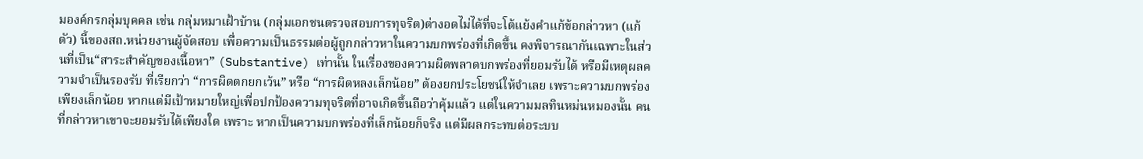มองค์กรกลุ่มบุคคล เช่น กลุ่มหมาเฝ้าบ้าน (กลุ่มเอกชนตรวจสอบการทุจริต)ต่างอดไม่ได้ที่จะโต้แย้งคำแก้ข้อกล่าวหา (แก้ตัว) นี้ของสถ.หน่วยงานผู้จัดสอบ เพื่อความเป็นธรรมต่อผู้ถูกกล่าวหาในความบกพร่องที่เกิดขึ้น คงพิจารณากันเฉพาะในส่วนที่เป็น“สาระสำคัญของเนื้อหา” (Substantive) เท่านั้น ในเรื่องของความผิดพลาดบกพร่องที่ยอมรับได้ หรือมีเหตุผลความจำเป็นรองรับ ที่เรียกว่า “การผิดตกยกเว้น” หรือ “การผิดหลงเล็กน้อย” ต้องยกประโยชน์ให้จำเลย เพราะความบกพร่องเพียงเล็กน้อย หากแต่มีเป้าหมายใหญ่เพื่อปกป้องความทุจริตที่อาจเกิดขึ้นถือว่าคุ้มแล้ว แต่ในความมลทินหม่นหมองนั้น คนที่กล่าวหาเขาจะยอมรับได้เพียงใด เพราะ หากเป็นความบกพร่องที่เล็กน้อยก็จริง แต่มีผลกระทบต่อระบบ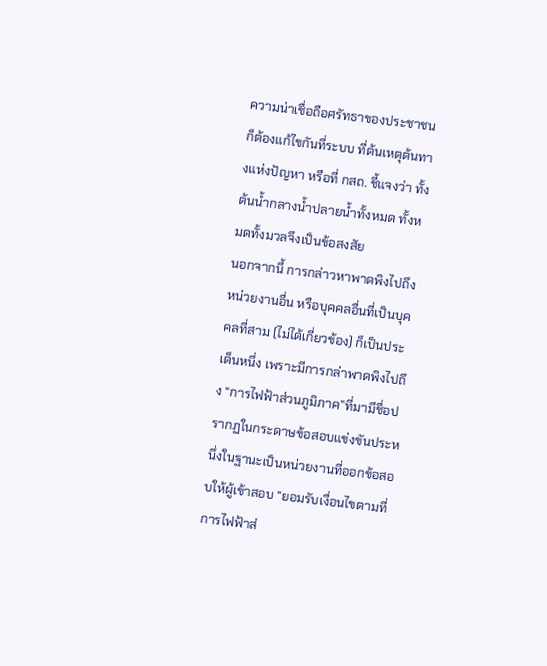ความน่าเชื่อถือศรัทธาของประชาชน ก็ต้องแก้ไขกันที่ระบบ ที่ต้นเหตุต้นทางแห่งปัญหา หรือที่ กสถ. ชี้แจงว่า ทั้งต้นน้ำกลางน้ำปลายน้ำทั้งหมด ทั้งหมดทั้งมวลจึงเป็นข้อสงสัย
นอกจากนี้ การกล่าวหาพาดพิงไปถึงหน่วยงานอื่น หรือบุคคลอื่นที่เป็นบุคคลที่สาม (ไม่ได้เกี่ยวข้อง) ก็เป็นประเด็นหนึ่ง เพราะมีการกล่าพาดพิงไปถึง “การไฟฟ้าส่วนภูมิภาค”ที่มามีชื่อปรากฏในกระดาษข้อสอบแข่งขันประหนึ่งในฐานะเป็นหน่วยงานที่ออกข้อสอบให้ผู้เข้าสอบ “ยอมรับเงื่อนไขตามที่การไฟฟ้าส่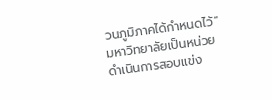วนภูมิภาคได้กำหนดไว้”
มหาวิทยาลัยเป็นหน่วยดำเนินการสอบแข่ง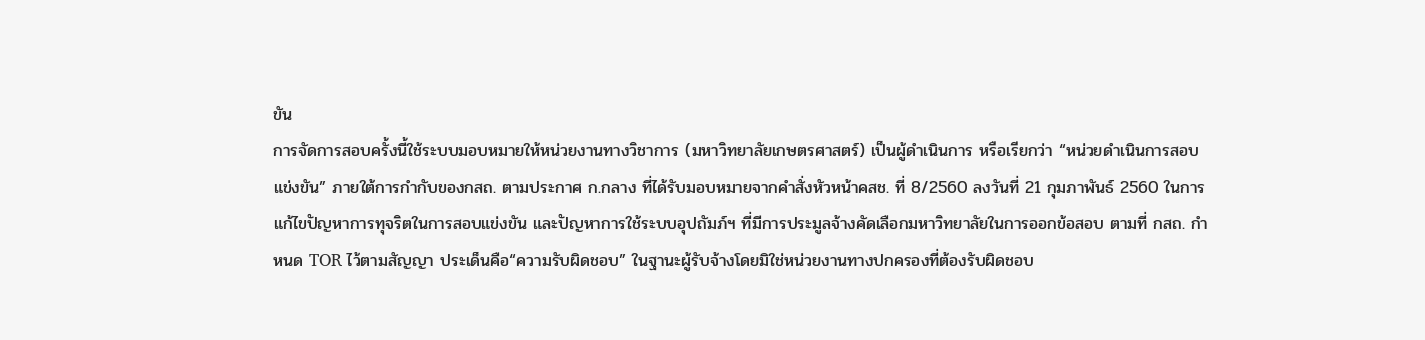ขัน
การจัดการสอบครั้งนี้ใช้ระบบมอบหมายให้หน่วยงานทางวิชาการ (มหาวิทยาลัยเกษตรศาสตร์) เป็นผู้ดำเนินการ หรือเรียกว่า “หน่วยดำเนินการสอบแข่งขัน” ภายใต้การกำกับของกสถ. ตามประกาศ ก.กลาง ที่ได้รับมอบหมายจากคำสั่งหัวหน้าคสช. ที่ 8/2560 ลงวันที่ 21 กุมภาพันธ์ 2560 ในการแก้ไขปัญหาการทุจริตในการสอบแข่งขัน และปัญหาการใช้ระบบอุปถัมภ์ฯ ที่มีการประมูลจ้างคัดเลือกมหาวิทยาลัยในการออกข้อสอบ ตามที่ กสถ. กำหนด TOR ไว้ตามสัญญา ประเด็นคือ“ความรับผิดชอบ” ในฐานะผู้รับจ้างโดยมิใช่หน่วยงานทางปกครองที่ต้องรับผิดชอบ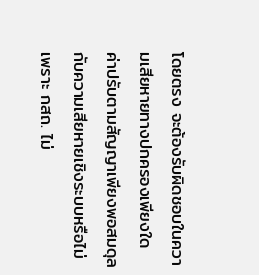โดยตรง จะต้องรับผิดชอบในความเสียหายทางปกครองเพียงใด ค่าปรับตามสัญญาเพียงพอสมดุลกับความเสียหายเชิงระบบหรือไม่ เพราะ กสถ. ไม่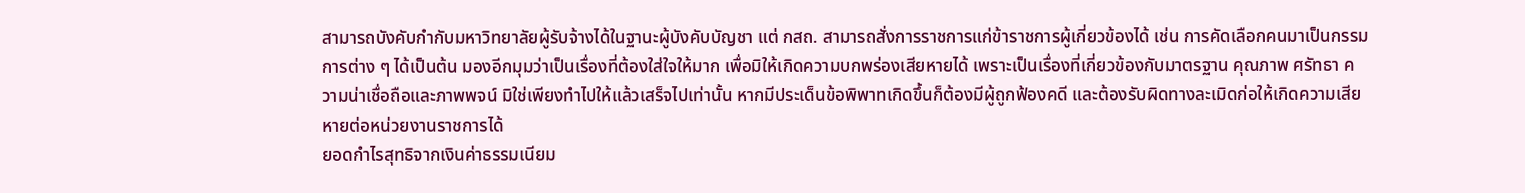สามารถบังคับกำกับมหาวิทยาลัยผู้รับจ้างได้ในฐานะผู้บังคับบัญชา แต่ กสถ. สามารถสั่งการราชการแก่ข้าราชการผู้เกี่ยวข้องได้ เช่น การคัดเลือกคนมาเป็นกรรมการต่าง ๆ ได้เป็นต้น มองอีกมุมว่าเป็นเรื่องที่ต้องใส่ใจให้มาก เพื่อมิให้เกิดความบกพร่องเสียหายได้ เพราะเป็นเรื่องที่เกี่ยวข้องกับมาตรฐาน คุณภาพ ศรัทธา ความน่าเชื่อถือและภาพพจน์ มิใช่เพียงทำไปให้แล้วเสร็จไปเท่านั้น หากมีประเด็นข้อพิพาทเกิดขึ้นก็ต้องมีผู้ถูกฟ้องคดี และต้องรับผิดทางละเมิดก่อให้เกิดความเสียหายต่อหน่วยงานราชการได้
ยอดกำไรสุทธิจากเงินค่าธรรมเนียม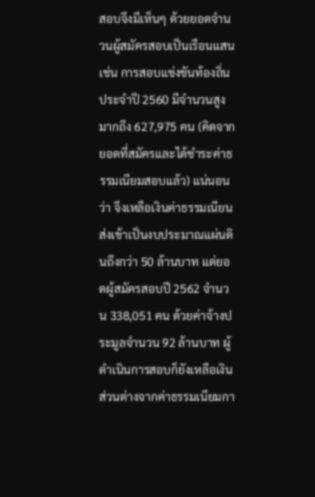สอบจึงมีเห็นๆ ด้วยยอดจำนวนผู้สมัครสอบเป็นเรือนแสน เช่น การสอบแข่งขันท้องถิ่นประจำปี 2560 มีจำนวนสูงมากถึง 627,975 คน (คิดจากยอดที่สมัครและได้ชำระค่าธรรมเนียมสอบแล้ว) แน่นอนว่า จึงเหลือเงินค่าธรรมเนียนส่งเข้าเป็นงบประมาณแผ่นดินถึงกว่า 50 ล้านบาท แต่ยอดผู้สมัครสอบปี 2562 จำนวน 338,051 คน ด้วยค่าจ้างประมูลจำนวน 92 ล้านบาท ผู้ดำเนินการสอบก็ยังเหลือเงินส่วนต่างจากค่าธรรมเนียมกา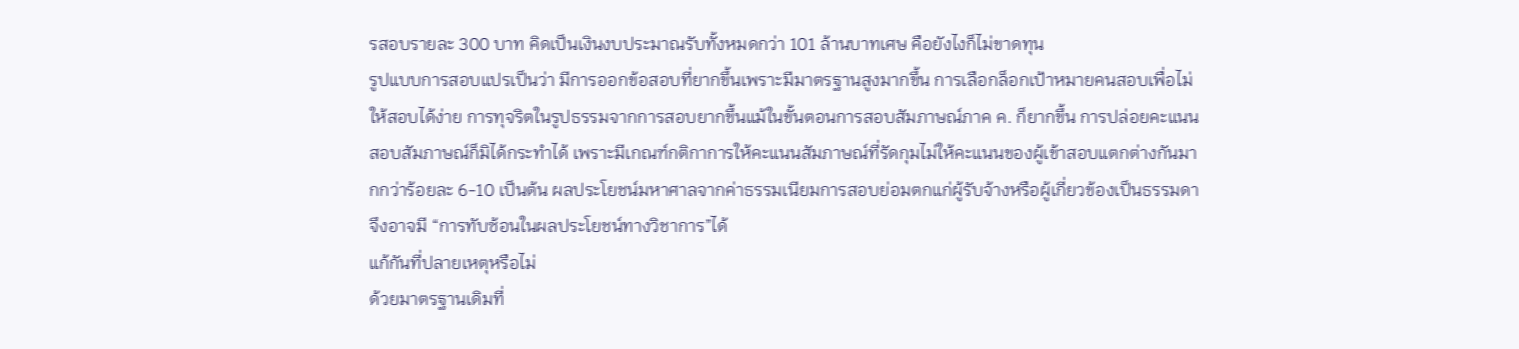รสอบรายละ 300 บาท คิดเป็นเงินงบประมาณรับทั้งหมดกว่า 101 ล้านบาทเศษ คือยังไงก็ไม่ขาดทุน
รูปแบบการสอบแปรเป็นว่า มีการออกข้อสอบที่ยากขึ้นเพราะมีมาตรฐานสูงมากขึ้น การเลือกล็อกเป้าหมายคนสอบเพื่อไม่ให้สอบได้ง่าย การทุจริตในรูปธรรมจากการสอบยากขึ้นแม้ในขั้นตอนการสอบสัมภาษณ์ภาค ค. ก็ยากขึ้น การปล่อยคะแนนสอบสัมภาษณ์ก็มิได้กระทำได้ เพราะมีเกณฑ์กติกาการให้คะแนนสัมภาษณ์ที่รัดกุมไม่ให้คะแนนของผู้เข้าสอบแตกต่างกันมากกว่าร้อยละ 6-10 เป็นต้น ผลประโยชน์มหาศาลจากค่าธรรมเนียมการสอบย่อมตกแก่ผู้รับจ้างหรือผู้เกี่ยวข้องเป็นธรรมดา จึงอาจมี “การทับซ้อนในผลประโยชน์ทางวิชาการ”ได้
แก้กันที่ปลายเหตุหรือไม่
ด้วยมาตรฐานเดิมที่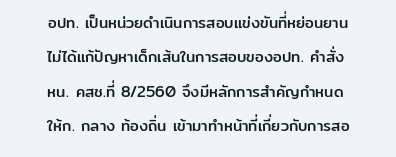อปท. เป็นหน่วยดำเนินการสอบแข่งขันที่หย่อนยานไม่ได้แก้ปัญหาเด็กเส้นในการสอบของอปท. คำสั่ง หน. คสช.ที่ 8/2560 จึงมีหลักการสำคัญกำหนดให้ก. กลาง ท้องถิ่น เข้ามาทำหน้าที่เกี่ยวกับการสอ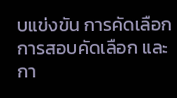บแข่งขัน การคัดเลือก การสอบคัดเลือก และกา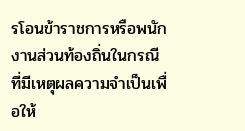รโอนข้าราชการหรือพนักงานส่วนท้องถิ่นในกรณีที่มีเหตุผลความจำเป็นเพื่อให้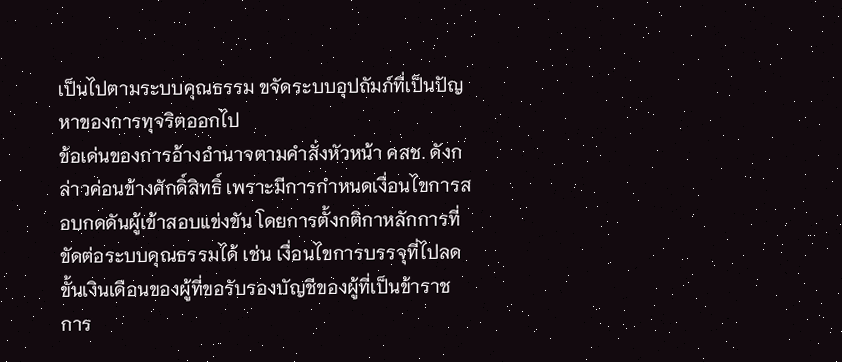เป็นไปตามระบบคุณธรรม ขจัดระบบอุปถัมภ์ที่เป็นปัญหาของการทุจริตออกไป
ข้อเด่นของการอ้างอำนาจตามคำสั่งหัวหน้า คสช. ดังกล่าวค่อนข้างศักดิ์สิทธิ์ เพราะมีการกำหนดเงื่อนไขการสอบกดดันผู้เข้าสอบแข่งขัน โดยการตั้งกติกาหลักการที่ขัดต่อระบบคุณธรรมได้ เช่น เงื่อนไขการบรรจุที่ไปลดขั้นเงินเดือนของผู้ที่ขอรับรองบัญชีของผู้ที่เป็นข้าราชการ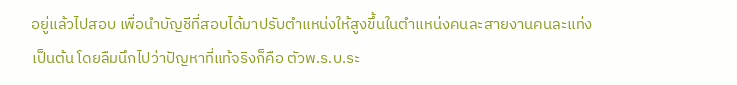อยู่แล้วไปสอบ เพื่อนำบัญชีที่สอบได้มาปรับตำแหน่งให้สูงขึ้นในตำแหน่งคนละสายงานคนละแท่ง เป็นต้น โดยลืมนึกไปว่าปัญหาที่แท้จริงก็คือ ตัวพ.ร.บ.ระ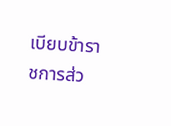เบียบข้าราชการส่ว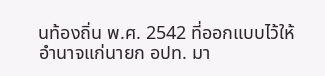นท้องถิ่น พ.ศ. 2542 ที่ออกแบบไว้ให้อำนาจแก่นายก อปท. มา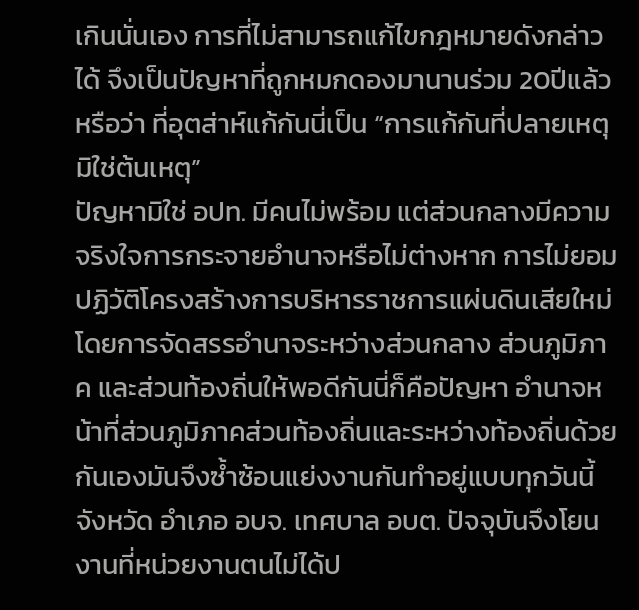เกินนั่นเอง การที่ไม่สามารถแก้ไขกฎหมายดังกล่าวได้ จึงเป็นปัญหาที่ถูกหมกดองมานานร่วม 20ปีแล้ว หรือว่า ที่อุตส่าห์แก้กันนี่เป็น “การแก้กันที่ปลายเหตุมิใช่ต้นเหตุ”
ปัญหามิใช่ อปท. มีคนไม่พร้อม แต่ส่วนกลางมีความจริงใจการกระจายอำนาจหรือไม่ต่างหาก การไม่ยอมปฏิวัติโครงสร้างการบริหารราชการแผ่นดินเสียใหม่โดยการจัดสรรอำนาจระหว่างส่วนกลาง ส่วนภูมิภาค และส่วนท้องถิ่นให้พอดีกันนี่ก็คือปัญหา อำนาจหน้าที่ส่วนภูมิภาคส่วนท้องถิ่นและระหว่างท้องถิ่นด้วยกันเองมันจึงซ้ำซ้อนแย่งงานกันทำอยู่แบบทุกวันนี้จังหวัด อำเภอ อบจ. เทศบาล อบต. ปัจจุบันจึงโยนงานที่หน่วยงานตนไม่ได้ป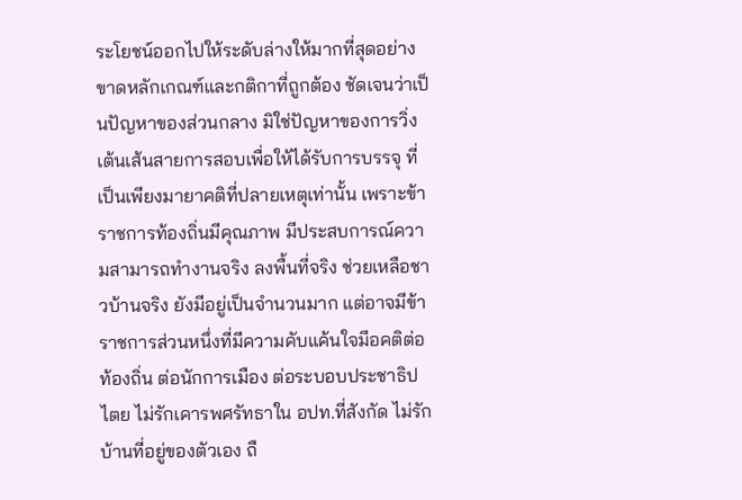ระโยชน์ออกไปให้ระดับล่างให้มากที่สุดอย่างขาดหลักเกณฑ์และกติกาที่ถูกต้อง ชัดเจนว่าเป็นปัญหาของส่วนกลาง มิใช่ปัญหาของการวิ่งเต้นเส้นสายการสอบเพื่อให้ได้รับการบรรจุ ที่เป็นเพียงมายาคติที่ปลายเหตุเท่านั้น เพราะข้าราชการท้องถิ่นมีคุณภาพ มีประสบการณ์ความสามารถทำงานจริง ลงพื้นที่จริง ช่วยเหลือชาวบ้านจริง ยังมีอยู่เป็นจำนวนมาก แต่อาจมีข้าราชการส่วนหนึ่งที่มีความคับแค้นใจมีอคติต่อท้องถิ่น ต่อนักการเมือง ต่อระบอบประชาธิปไตย ไม่รักเคารพศรัทธาใน อปท.ที่สังกัด ไม่รักบ้านที่อยู่ของตัวเอง ถื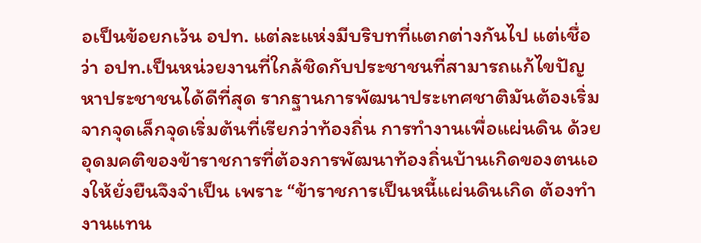อเป็นข้อยกเว้น อปท. แต่ละแห่งมีบริบทที่แตกต่างกันไป แต่เชื่อว่า อปท.เป็นหน่วยงานที่ใกล้ชิดกับประชาชนที่สามารถแก้ไขปัญหาประชาชนได้ดีที่สุด รากฐานการพัฒนาประเทศชาติมันต้องเริ่มจากจุดเล็กจุดเริ่มต้นที่เรียกว่าท้องถิ่น การทำงานเพื่อแผ่นดิน ด้วยอุดมคติของข้าราชการที่ต้องการพัฒนาท้องถิ่นบ้านเกิดของตนเองให้ยั่งยืนจึงจำเป็น เพราะ “ข้าราชการเป็นหนี้แผ่นดินเกิด ต้องทำงานแทน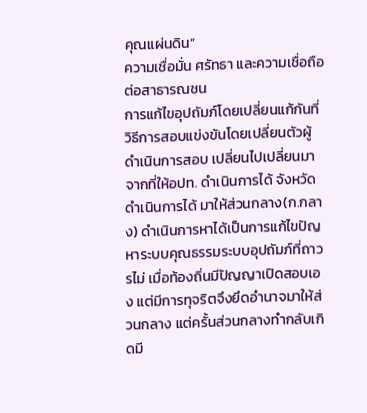คุณแผ่นดิน”
ความเชื่อมั่น ศรัทธา และความเชื่อถือต่อสาธารณชน
การแก้ไขอุปถัมภ์โดยเปลี่ยนแก้กันที่วิธีการสอบแข่งขันโดยเปลี่ยนตัวผู้ดำเนินการสอบ เปลี่ยนไปเปลี่ยนมาจากที่ให้อปท. ดำเนินการได้ จังหวัดดำเนินการได้ มาให้ส่วนกลาง(ก.กลาง) ดำเนินการหาได้เป็นการแก้ไขปัญหาระบบคุณธรรมระบบอุปถัมภ์ที่ถาวรไม่ เมื่อท้องถิ่นมีปัญญาเปิดสอบเอง แต่มีการทุจริตจึงยึดอำนาจมาให้ส่วนกลาง แต่ครั้นส่วนกลางทำกลับเกิดมี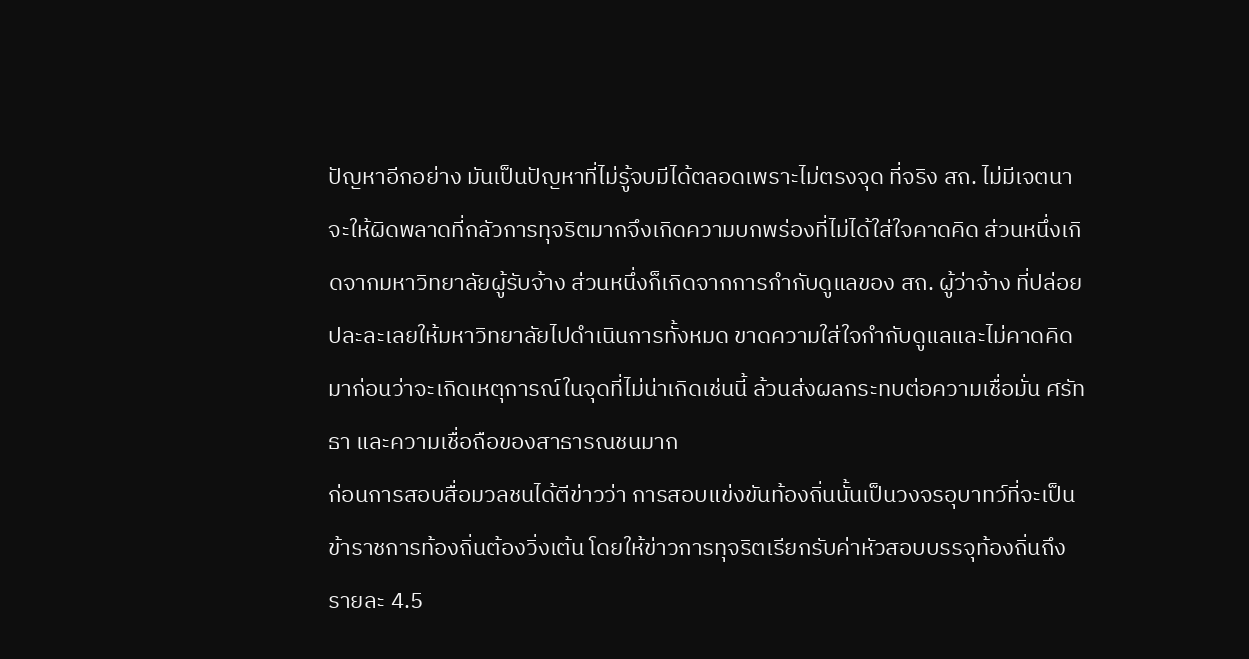ปัญหาอีกอย่าง มันเป็นปัญหาที่ไม่รู้จบมีได้ตลอดเพราะไม่ตรงจุด ที่จริง สถ. ไม่มีเจตนาจะให้ผิดพลาดที่กลัวการทุจริตมากจึงเกิดความบกพร่องที่ไม่ได้ใส่ใจคาดคิด ส่วนหนึ่งเกิดจากมหาวิทยาลัยผู้รับจ้าง ส่วนหนึ่งก็เกิดจากการกำกับดูแลของ สถ. ผู้ว่าจ้าง ที่ปล่อยปละละเลยให้มหาวิทยาลัยไปดำเนินการทั้งหมด ขาดความใส่ใจกำกับดูแลและไม่คาดคิดมาก่อนว่าจะเกิดเหตุการณ์ในจุดที่ไม่น่าเกิดเช่นนี้ ล้วนส่งผลกระทบต่อความเชื่อมั่น ศรัทธา และความเชื่อถือของสาธารณชนมาก
ก่อนการสอบสื่อมวลชนได้ตีข่าวว่า การสอบแข่งขันท้องถิ่นนั้นเป็นวงจรอุบาทว์ที่จะเป็นข้าราชการท้องถิ่นต้องวิ่งเต้น โดยให้ข่าวการทุจริตเรียกรับค่าหัวสอบบรรจุท้องถิ่นถึงรายละ 4.5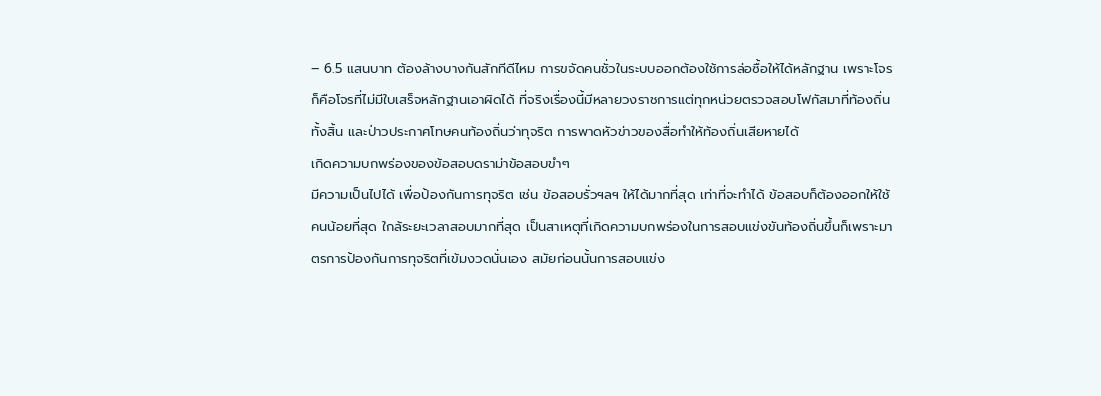– 6.5 แสนบาท ต้องล้างบางกันสักทีดีไหม การขจัดคนชั่วในระบบออกต้องใช้การล่อซื้อให้ได้หลักฐาน เพราะโจรก็คือโจรที่ไม่มีใบเสร็จหลักฐานเอาผิดได้ ที่จริงเรื่องนี้มีหลายวงราชการแต่ทุกหน่วยตรวจสอบโฟกัสมาที่ท้องถิ่นทั้งสิ้น และป่าวประกาศโทษคนท้องถิ่นว่าทุจริต การพาดหัวข่าวของสื่อทำให้ท้องถิ่นเสียหายได้
เกิดความบกพร่องของข้อสอบดราม่าข้อสอบขำๆ
มีความเป็นไปได้ เพื่อป้องกันการทุจริต เช่น ข้อสอบรั่วฯลฯ ให้ได้มากที่สุด เท่าที่จะทำได้ ข้อสอบก็ต้องออกให้ใช้คนน้อยที่สุด ใกล้ระยะเวลาสอบมากที่สุด เป็นสาเหตุที่เกิดความบกพร่องในการสอบแข่งขันท้องถิ่นขึ้นก็เพราะมาตรการป้องกันการทุจริตที่เข้มงวดนั่นเอง สมัยก่อนนั้นการสอบแข่ง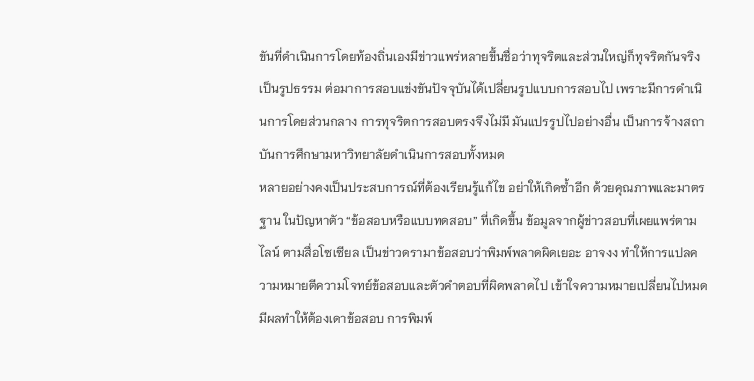ขันที่ดำเนินการโดยท้องถิ่นเองมีข่าวแพร่หลายขึ้นชื่อว่าทุจริตและส่วนใหญ่ก็ทุจริตกันจริงเป็นรูปธรรม ต่อมาการสอบแข่งขันปัจจุบันได้เปลี่ยนรูปแบบการสอบไป เพราะมีการดำเนินการโดยส่วนกลาง การทุจริตการสอบตรงจึงไม่มี มันแปรรูปไปอย่างอื่น เป็นการจ้างสถาบันการศึกษามหาวิทยาลัยดำเนินการสอบทั้งหมด
หลายอย่างคงเป็นประสบการณ์ที่ต้องเรียนรู้แก้ไข อย่าให้เกิดซ้ำอีก ด้วยคุณภาพและมาตรฐาน ในปัญหาตัว “ข้อสอบหรือแบบทดสอบ” ที่เกิดขึ้น ข้อมูลจากผู้ข่าวสอบที่เผยแพร่ตามไลน์ ตามสื่อโซเซียล เป็นข่าวดรามาข้อสอบว่าพิมพ์พลาดผิดเยอะ อาจงง ทำให้การแปลความหมายตีความโจทย์ข้อสอบและตัวคำตอบที่ผิดพลาดไป เข้าใจความหมายเปลี่ยนไปหมดมีผลทำให้ต้องเดาข้อสอบ การพิมพ์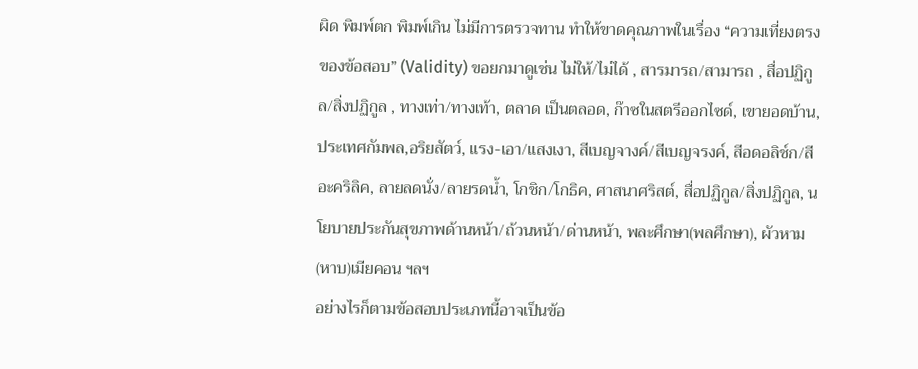ผิด พิมพ์ตก พิมพ์เกิน ไม่มีการตรวจทาน ทำให้ขาดคุณภาพในเรื่อง “ความเที่ยงตรงของข้อสอบ” (Validity) ขอยกมาดูเช่น ไม่ให้/ไม่ได้ , สารมารถ/สามารถ , สื่อปฏิกูล/สิ่งปฏิกูล , ทางเท่า/ทางเท้า, ตลาด เป็นตลอด, ก๊าซในสตรีออกไซด์, เขายอดบ้าน, ประเทศกัมพล,อริยสัตว์, แรง-เอา/แสงเงา, สีเบญจางค์/สีเบญจรงค์, สีอดอลิช์ก/สีอะคริลิค, ลายลดนั่ง/ลายรดน้ำ, โกชิก/โกธิค, ศาสนาศริสต์, สื่อปฏิกูล/สิ่งปฏิกูล, นโยบายประกันสุขภาพด้านหน้า/ถ้วนหน้า/ด่านหน้า, พละศึกษา(พลศึกษา), ผัวหาม(หาบ)เมียคอน ฯลฯ
อย่างไรก็ตามข้อสอบประเภทนี้อาจเป็นข้อ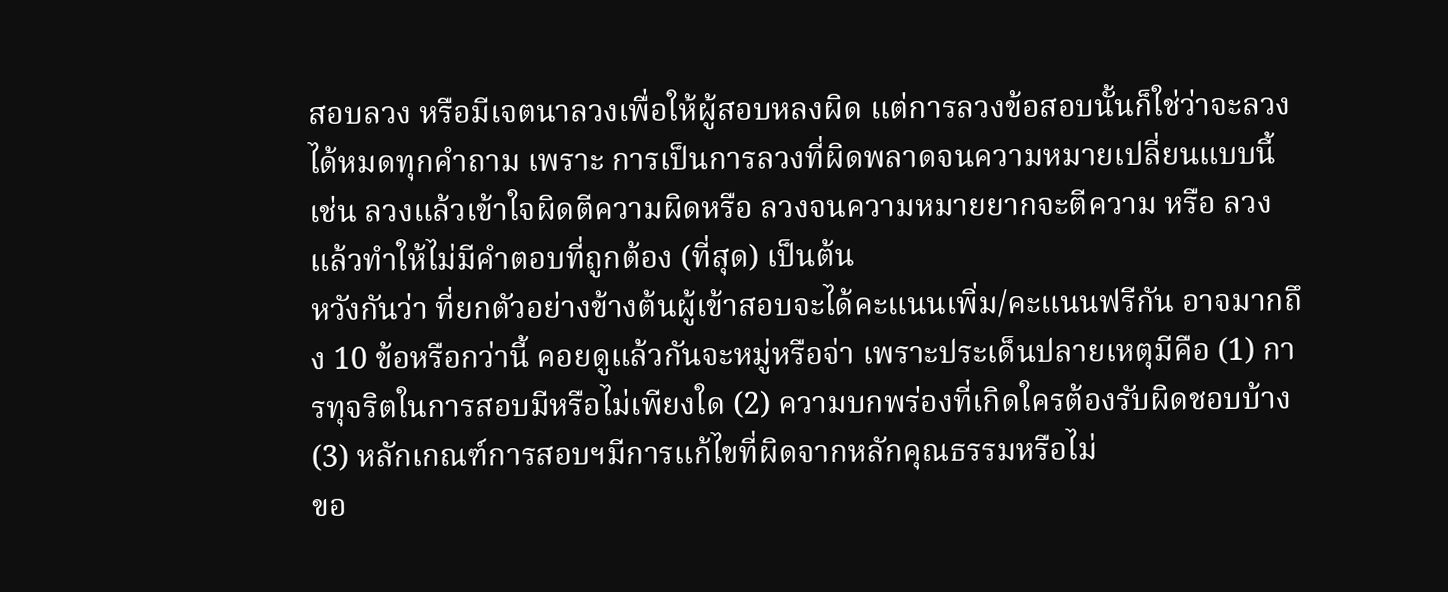สอบลวง หรือมีเจตนาลวงเพื่อให้ผู้สอบหลงผิด แต่การลวงข้อสอบนั้นก็ใช่ว่าจะลวงได้หมดทุกคำถาม เพราะ การเป็นการลวงที่ผิดพลาดจนความหมายเปลี่ยนแบบนี้ เช่น ลวงแล้วเข้าใจผิดตีความผิดหรือ ลวงจนความหมายยากจะตีความ หรือ ลวงแล้วทำให้ไม่มีคำตอบที่ถูกต้อง (ที่สุด) เป็นต้น
หวังกันว่า ที่ยกตัวอย่างข้างต้นผู้เข้าสอบจะได้คะแนนเพิ่ม/คะแนนฟรีกัน อาจมากถึง 10 ข้อหรือกว่านี้ คอยดูแล้วกันจะหมู่หรือจ่า เพราะประเด็นปลายเหตุมีคือ (1) การทุจริตในการสอบมีหรือไม่เพียงใด (2) ความบกพร่องที่เกิดใครต้องรับผิดชอบบ้าง(3) หลักเกณฑ์การสอบฯมีการแก้ไขที่ผิดจากหลักคุณธรรมหรือไม่
ขอ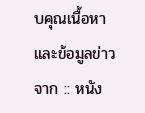บคุณเนื้อหาและข้อมูลข่าวจาก :: หนัง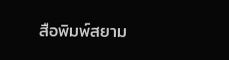สือพิมพ์สยาม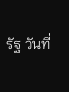รัฐ วันที่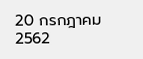20 กรกฎาคม 2562